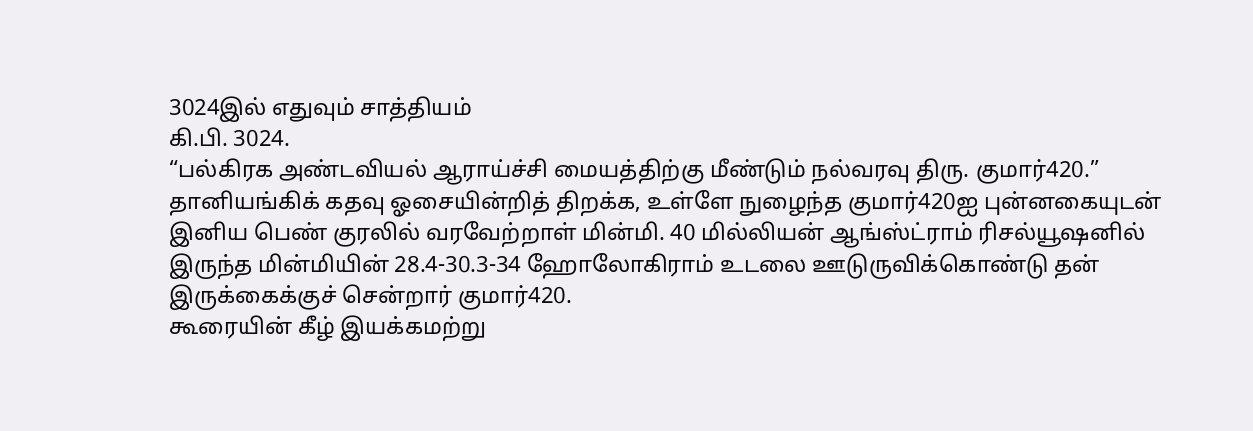3024இல் எதுவும் சாத்தியம்
கி.பி. 3024.
“பல்கிரக அண்டவியல் ஆராய்ச்சி மையத்திற்கு மீண்டும் நல்வரவு திரு. குமார்420.”
தானியங்கிக் கதவு ஓசையின்றித் திறக்க, உள்ளே நுழைந்த குமார்420ஐ புன்னகையுடன் இனிய பெண் குரலில் வரவேற்றாள் மின்மி. 40 மில்லியன் ஆங்ஸ்ட்ராம் ரிசல்யூஷனில் இருந்த மின்மியின் 28.4-30.3-34 ஹோலோகிராம் உடலை ஊடுருவிக்கொண்டு தன் இருக்கைக்குச் சென்றார் குமார்420.
கூரையின் கீழ் இயக்கமற்று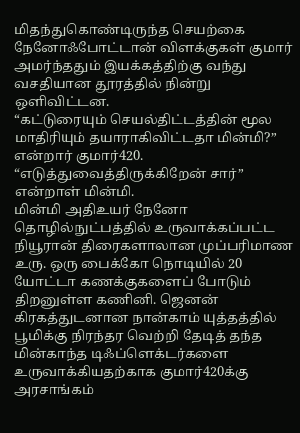மிதந்துகொண்டிருந்த செயற்கை நேனோஃபோட்டான் விளக்குகள் குமார் அமர்ந்ததும் இயக்கத்திற்கு வந்து வசதியான தூரத்தில் நின்று ஒளிவிட்டன.
“கட்டுரையும் செயல்திட்டத்தின் மூல மாதிரியும் தயாராகிவிட்டதா மின்மி?” என்றார் குமார்420.
“எடுத்துவைத்திருக்கிறேன் சார்” என்றாள் மின்மி.
மின்மி அதிஉயர் நேனோ தொழில்நுட்பத்தில் உருவாக்கப்பட்ட நியூரான் திரைகளாலான முப்பரிமாண உரு. ஒரு பைக்கோ நொடியில் 20 யோட்டா கணக்குகளைப் போடும் திறனுள்ள கணினி. ஜெனன் கிரகத்துடனான நான்காம் யுத்தத்தில் பூமிக்கு நிரந்தர வெற்றி தேடித் தந்த மின்காந்த டிஃப்ளெக்டர்களை உருவாக்கியதற்காக குமார்420க்கு அரசாங்கம்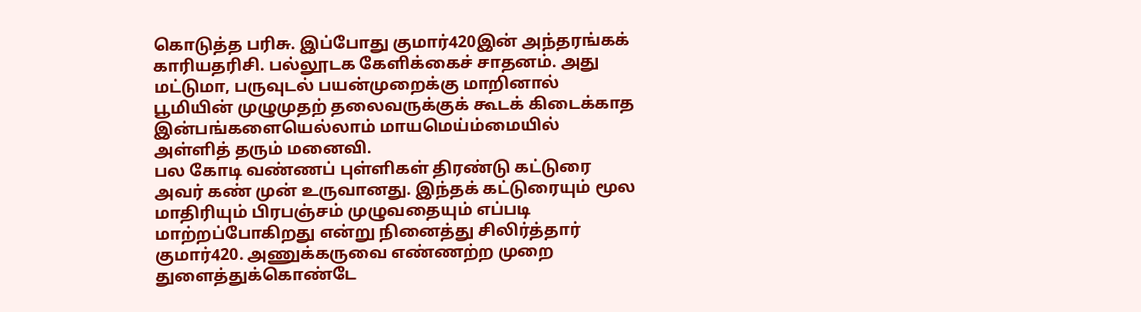கொடுத்த பரிசு. இப்போது குமார்420இன் அந்தரங்கக் காரியதரிசி. பல்லூடக கேளிக்கைச் சாதனம். அது மட்டுமா, பருவுடல் பயன்முறைக்கு மாறினால் பூமியின் முழுமுதற் தலைவருக்குக் கூடக் கிடைக்காத இன்பங்களையெல்லாம் மாயமெய்ம்மையில் அள்ளித் தரும் மனைவி.
பல கோடி வண்ணப் புள்ளிகள் திரண்டு கட்டுரை அவர் கண் முன் உருவானது. இந்தக் கட்டுரையும் மூல மாதிரியும் பிரபஞ்சம் முழுவதையும் எப்படி மாற்றப்போகிறது என்று நினைத்து சிலிர்த்தார் குமார்420. அணுக்கருவை எண்ணற்ற முறை துளைத்துக்கொண்டே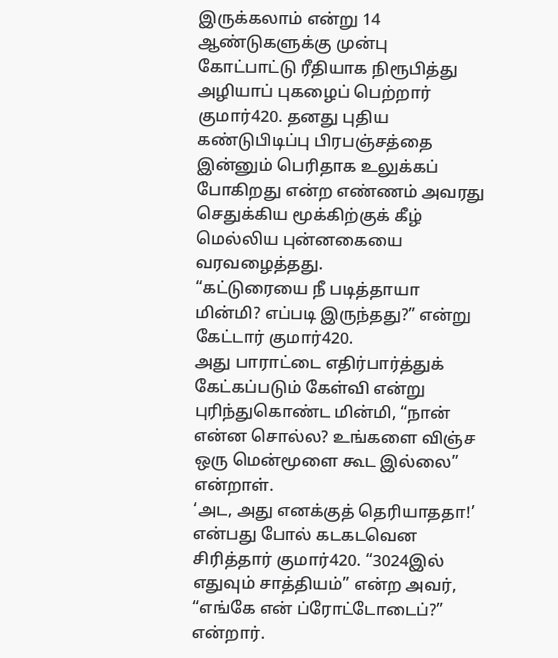இருக்கலாம் என்று 14 ஆண்டுகளுக்கு முன்பு கோட்பாட்டு ரீதியாக நிரூபித்து அழியாப் புகழைப் பெற்றார் குமார்420. தனது புதிய கண்டுபிடிப்பு பிரபஞ்சத்தை இன்னும் பெரிதாக உலுக்கப் போகிறது என்ற எண்ணம் அவரது செதுக்கிய மூக்கிற்குக் கீழ் மெல்லிய புன்னகையை வரவழைத்தது.
“கட்டுரையை நீ படித்தாயா மின்மி? எப்படி இருந்தது?” என்று கேட்டார் குமார்420.
அது பாராட்டை எதிர்பார்த்துக் கேட்கப்படும் கேள்வி என்று புரிந்துகொண்ட மின்மி, “நான் என்ன சொல்ல? உங்களை விஞ்ச ஒரு மென்மூளை கூட இல்லை” என்றாள்.
‘அட, அது எனக்குத் தெரியாததா!’ என்பது போல் கடகடவென சிரித்தார் குமார்420. “3024இல் எதுவும் சாத்தியம்” என்ற அவர், “எங்கே என் ப்ரோட்டோடைப்?” என்றார்.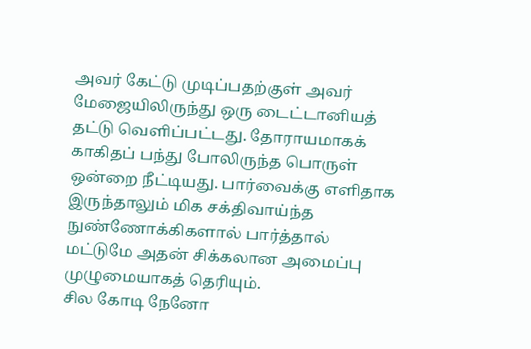அவர் கேட்டு முடிப்பதற்குள் அவர் மேஜையிலிருந்து ஒரு டைட்டானியத் தட்டு வெளிப்பட்டது. தோராயமாகக் காகிதப் பந்து போலிருந்த பொருள் ஒன்றை நீட்டியது. பார்வைக்கு எளிதாக இருந்தாலும் மிக சக்திவாய்ந்த நுண்ணோக்கிகளால் பார்த்தால் மட்டுமே அதன் சிக்கலான அமைப்பு முழுமையாகத் தெரியும்.
சில கோடி நேனோ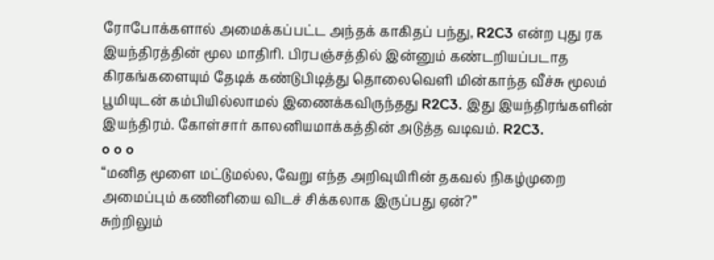ரோபோக்களால் அமைக்கப்பட்ட அந்தக் காகிதப் பந்து, R2C3 என்ற புது ரக இயந்திரத்தின் மூல மாதிரி. பிரபஞ்சத்தில் இன்னும் கண்டறியப்படாத கிரகங்களையும் தேடிக் கண்டுபிடித்து தொலைவெளி மின்காந்த வீச்சு மூலம் பூமியுடன் கம்பியில்லாமல் இணைக்கவிருந்தது R2C3. இது இயந்திரங்களின் இயந்திரம். கோள்சார் காலனியமாக்கத்தின் அடுத்த வடிவம். R2C3.
o o o
“மனித மூளை மட்டுமல்ல, வேறு எந்த அறிவுயிரின் தகவல் நிகழ்முறை அமைப்பும் கணினியை விடச் சிக்கலாக இருப்பது ஏன்?”
சுற்றிலும்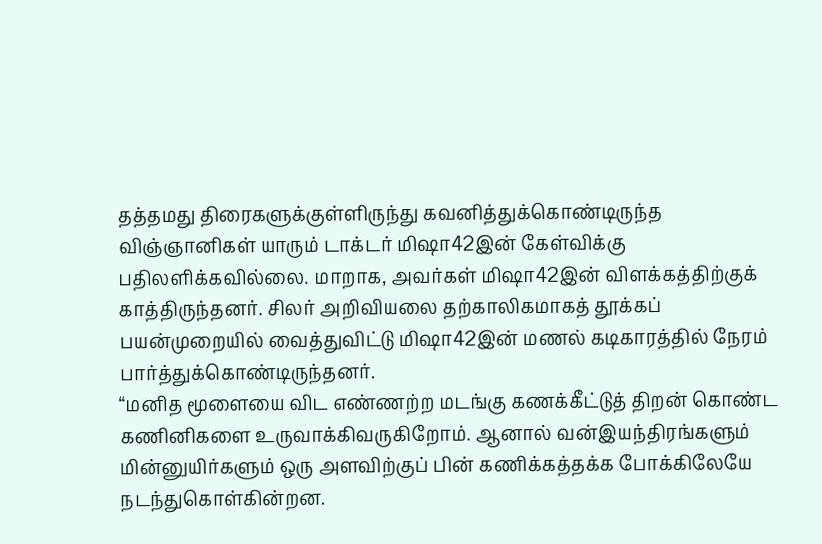தத்தமது திரைகளுக்குள்ளிருந்து கவனித்துக்கொண்டிருந்த விஞ்ஞானிகள் யாரும் டாக்டர் மிஷா42இன் கேள்விக்கு பதிலளிக்கவில்லை. மாறாக, அவர்கள் மிஷா42இன் விளக்கத்திற்குக் காத்திருந்தனர். சிலர் அறிவியலை தற்காலிகமாகத் தூக்கப் பயன்முறையில் வைத்துவிட்டு மிஷா42இன் மணல் கடிகாரத்தில் நேரம் பார்த்துக்கொண்டிருந்தனர்.
“மனித மூளையை விட எண்ணற்ற மடங்கு கணக்கீட்டுத் திறன் கொண்ட கணினிகளை உருவாக்கிவருகிறோம். ஆனால் வன்இயந்திரங்களும் மின்னுயிர்களும் ஒரு அளவிற்குப் பின் கணிக்கத்தக்க போக்கிலேயே நடந்துகொள்கின்றன.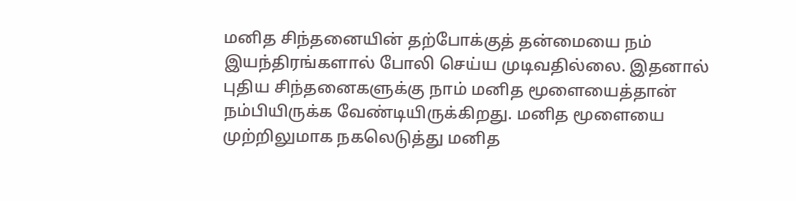மனித சிந்தனையின் தற்போக்குத் தன்மையை நம் இயந்திரங்களால் போலி செய்ய முடிவதில்லை. இதனால் புதிய சிந்தனைகளுக்கு நாம் மனித மூளையைத்தான் நம்பியிருக்க வேண்டியிருக்கிறது. மனித மூளையை முற்றிலுமாக நகலெடுத்து மனித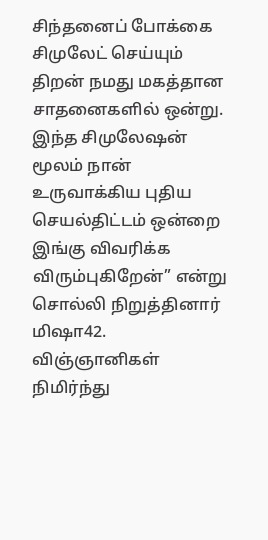சிந்தனைப் போக்கை சிமுலேட் செய்யும் திறன் நமது மகத்தான சாதனைகளில் ஒன்று. இந்த சிமுலேஷன் மூலம் நான் உருவாக்கிய புதிய செயல்திட்டம் ஒன்றை இங்கு விவரிக்க விரும்புகிறேன்” என்று சொல்லி நிறுத்தினார் மிஷா42.
விஞ்ஞானிகள் நிமிர்ந்து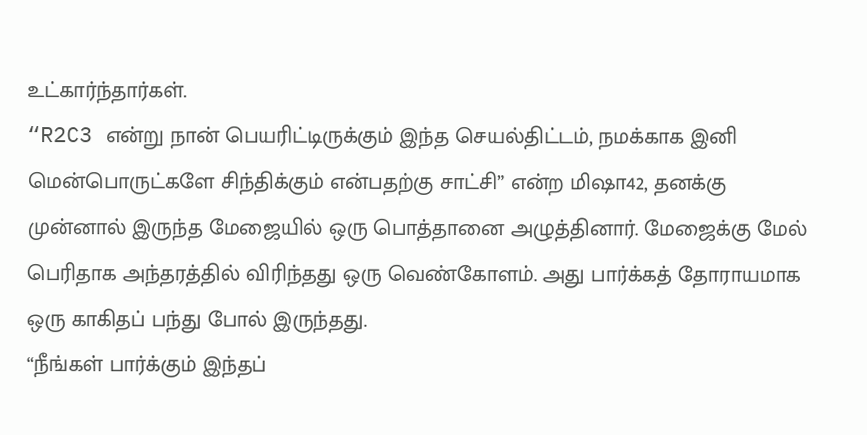உட்கார்ந்தார்கள்.
“R2C3 என்று நான் பெயரிட்டிருக்கும் இந்த செயல்திட்டம், நமக்காக இனி மென்பொருட்களே சிந்திக்கும் என்பதற்கு சாட்சி” என்ற மிஷா42, தனக்கு முன்னால் இருந்த மேஜையில் ஒரு பொத்தானை அழுத்தினார். மேஜைக்கு மேல் பெரிதாக அந்தரத்தில் விரிந்தது ஒரு வெண்கோளம். அது பார்க்கத் தோராயமாக ஒரு காகிதப் பந்து போல் இருந்தது.
“நீங்கள் பார்க்கும் இந்தப்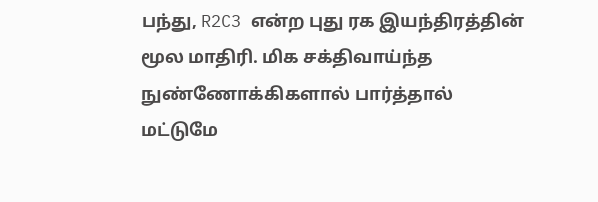பந்து, R2C3 என்ற புது ரக இயந்திரத்தின் மூல மாதிரி. மிக சக்திவாய்ந்த நுண்ணோக்கிகளால் பார்த்தால் மட்டுமே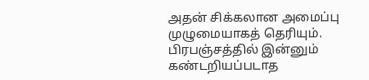அதன் சிக்கலான அமைப்பு முழுமையாகத் தெரியும். பிரபஞ்சத்தில் இன்னும் கண்டறியப்படாத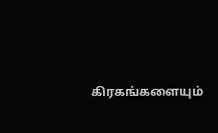கிரகங்களையும்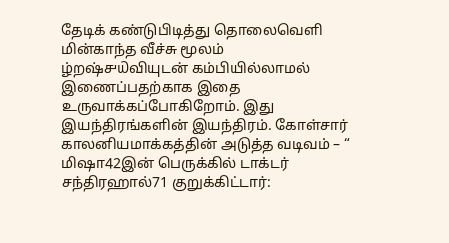தேடிக் கண்டுபிடித்து தொலைவெளி மின்காந்த வீச்சு மூலம் ழ்றஷ்௪௰வியுடன் கம்பியில்லாமல் இணைப்பதற்காக இதை உருவாக்கப்போகிறோம். இது இயந்திரங்களின் இயந்திரம். கோள்சார் காலனியமாக்கத்தின் அடுத்த வடிவம் – “
மிஷா42இன் பெருக்கில் டாக்டர் சந்திரஹால்71 குறுக்கிட்டார்: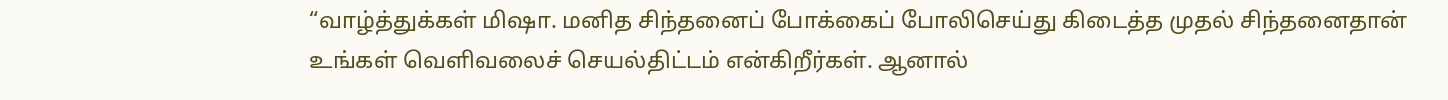“வாழ்த்துக்கள் மிஷா. மனித சிந்தனைப் போக்கைப் போலிசெய்து கிடைத்த முதல் சிந்தனைதான் உங்கள் வெளிவலைச் செயல்திட்டம் என்கிறீர்கள். ஆனால்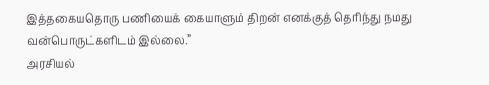இத்தகையதொரு பணியைக் கையாளும் திறன் எனக்குத் தெரிந்து நமது வன்பொருட்களிடம் இல்லை.”
அரசியல்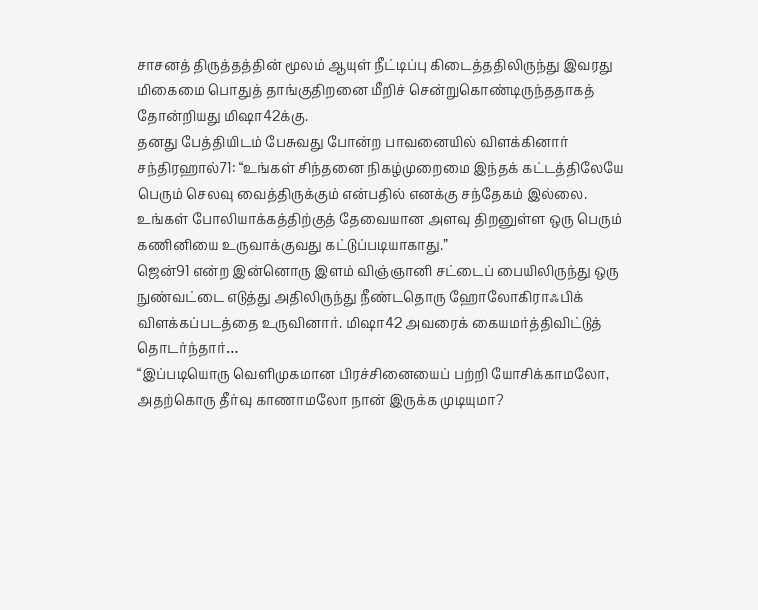சாசனத் திருத்தத்தின் மூலம் ஆயுள் நீட்டிப்பு கிடைத்ததிலிருந்து இவரது மிகைமை பொதுத் தாங்குதிறனை மீறிச் சென்றுகொண்டிருந்ததாகத் தோன்றியது மிஷா42க்கு.
தனது பேத்தியிடம் பேசுவது போன்ற பாவனையில் விளக்கினார் சந்திரஹால்71: “உங்கள் சிந்தனை நிகழ்முறைமை இந்தக் கட்டத்திலேயே பெரும் செலவு வைத்திருக்கும் என்பதில் எனக்கு சந்தேகம் இல்லை. உங்கள் போலியாக்கத்திற்குத் தேவையான அளவு திறனுள்ள ஒரு பெரும் கணினியை உருவாக்குவது கட்டுப்படியாகாது.”
ஜென்91 என்ற இன்னொரு இளம் விஞ்ஞானி சட்டைப் பையிலிருந்து ஒரு நுண்வட்டை எடுத்து அதிலிருந்து நீண்டதொரு ஹோலோகிராஃபிக் விளக்கப்படத்தை உருவினார். மிஷா42 அவரைக் கையமர்த்திவிட்டுத் தொடர்ந்தார்…
“இப்படியொரு வெளிமுகமான பிரச்சினையைப் பற்றி யோசிக்காமலோ, அதற்கொரு தீர்வு காணாமலோ நான் இருக்க முடியுமா?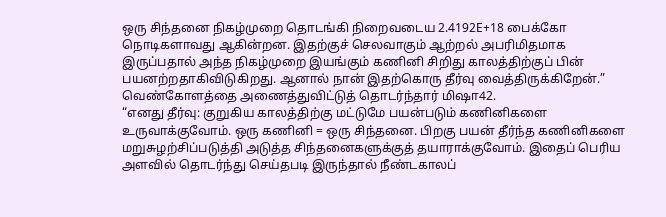ஒரு சிந்தனை நிகழ்முறை தொடங்கி நிறைவடைய 2.4192E+18 பைக்கோ நொடிகளாவது ஆகின்றன. இதற்குச் செலவாகும் ஆற்றல் அபரிமிதமாக இருப்பதால் அந்த நிகழ்முறை இயங்கும் கணினி சிறிது காலத்திற்குப் பின் பயனற்றதாகிவிடுகிறது. ஆனால் நான் இதற்கொரு தீர்வு வைத்திருக்கிறேன்.”
வெண்கோளத்தை அணைத்துவிட்டுத் தொடர்ந்தார் மிஷா42.
“எனது தீர்வு: குறுகிய காலத்திற்கு மட்டுமே பயன்படும் கணினிகளை உருவாக்குவோம். ஒரு கணினி = ஒரு சிந்தனை. பிறகு பயன் தீர்ந்த கணினிகளை மறுசுழற்சிப்படுத்தி அடுத்த சிந்தனைகளுக்குத் தயாராக்குவோம். இதைப் பெரிய அளவில் தொடர்ந்து செய்தபடி இருந்தால் நீண்டகாலப்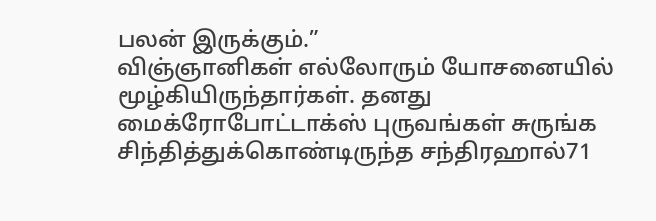பலன் இருக்கும்.”
விஞ்ஞானிகள் எல்லோரும் யோசனையில் மூழ்கியிருந்தார்கள். தனது மைக்ரோபோட்டாக்ஸ் புருவங்கள் சுருங்க சிந்தித்துக்கொண்டிருந்த சந்திரஹால்71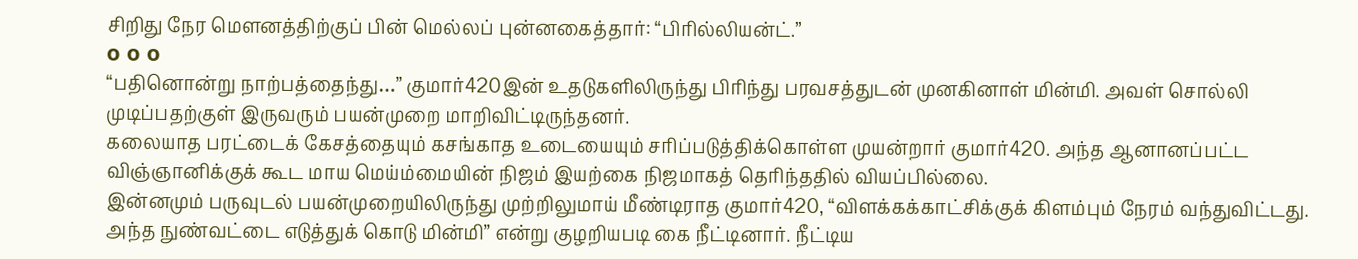சிறிது நேர மௌனத்திற்குப் பின் மெல்லப் புன்னகைத்தார்: “பிரில்லியன்ட்.”
o o o
“பதினொன்று நாற்பத்தைந்து…” குமார்420இன் உதடுகளிலிருந்து பிரிந்து பரவசத்துடன் முனகினாள் மின்மி. அவள் சொல்லி முடிப்பதற்குள் இருவரும் பயன்முறை மாறிவிட்டிருந்தனர்.
கலையாத பரட்டைக் கேசத்தையும் கசங்காத உடையையும் சரிப்படுத்திக்கொள்ள முயன்றார் குமார்420. அந்த ஆனானப்பட்ட விஞ்ஞானிக்குக் கூட மாய மெய்ம்மையின் நிஜம் இயற்கை நிஜமாகத் தெரிந்ததில் வியப்பில்லை.
இன்னமும் பருவுடல் பயன்முறையிலிருந்து முற்றிலுமாய் மீண்டிராத குமார்420, “விளக்கக்காட்சிக்குக் கிளம்பும் நேரம் வந்துவிட்டது. அந்த நுண்வட்டை எடுத்துக் கொடு மின்மி” என்று குழறியபடி கை நீட்டினார். நீட்டிய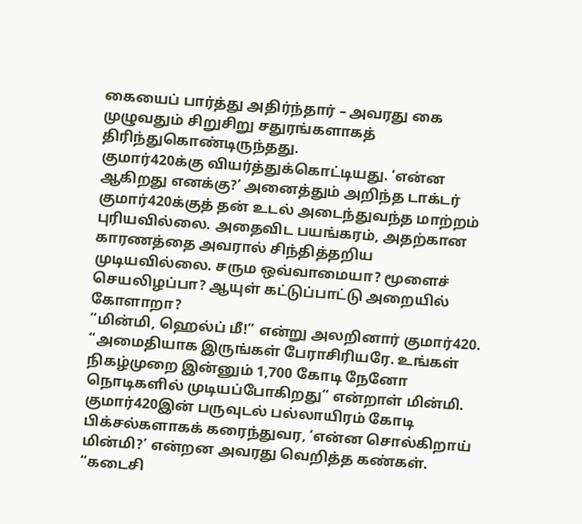கையைப் பார்த்து அதிர்ந்தார் – அவரது கை முழுவதும் சிறுசிறு சதுரங்களாகத் திரிந்துகொண்டிருந்தது.
குமார்420க்கு வியர்த்துக்கொட்டியது. ‘என்ன ஆகிறது எனக்கு?’ அனைத்தும் அறிந்த டாக்டர் குமார்420க்குத் தன் உடல் அடைந்துவந்த மாற்றம் புரியவில்லை. அதைவிட பயங்கரம், அதற்கான காரணத்தை அவரால் சிந்தித்தறிய முடியவில்லை. சரும ஒவ்வாமையா? மூளைச் செயலிழப்பா? ஆயுள் கட்டுப்பாட்டு அறையில் கோளாறா?
“மின்மி, ஹெல்ப் மீ!” என்று அலறினார் குமார்420.
“அமைதியாக இருங்கள் பேராசிரியரே. உங்கள் நிகழ்முறை இன்னும் 1,700 கோடி நேனோ நொடிகளில் முடியப்போகிறது” என்றாள் மின்மி.
குமார்420இன் பருவுடல் பல்லாயிரம் கோடி பிக்சல்களாகக் கரைந்துவர, ‘என்ன சொல்கிறாய் மின்மி?’ என்றன அவரது வெறித்த கண்கள்.
“கடைசி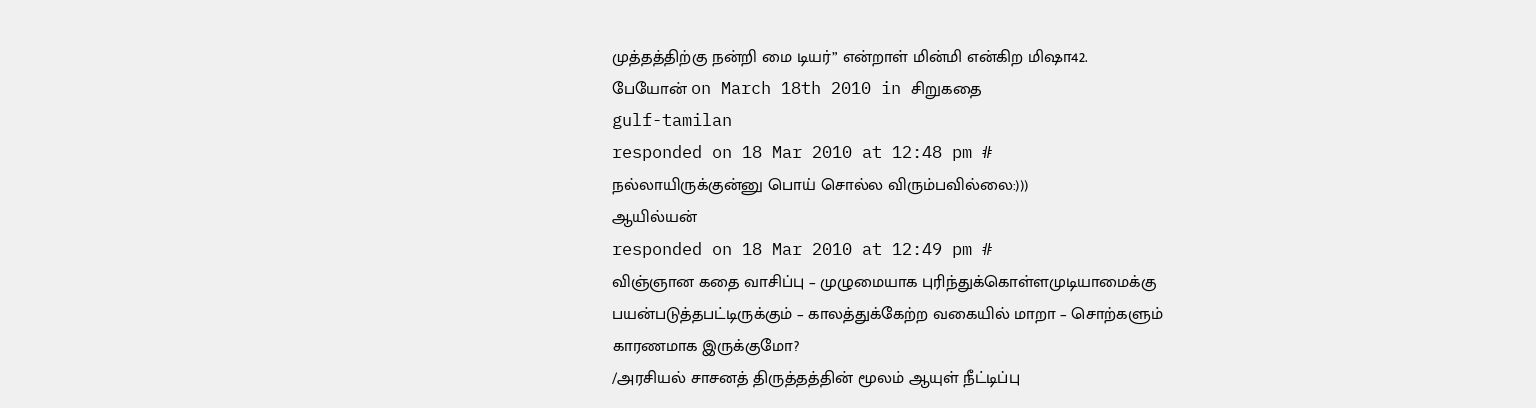முத்தத்திற்கு நன்றி மை டியர்” என்றாள் மின்மி என்கிற மிஷா42.
பேயோன் on March 18th 2010 in சிறுகதை
gulf-tamilan
responded on 18 Mar 2010 at 12:48 pm #
நல்லாயிருக்குன்னு பொய் சொல்ல விரும்பவில்லை:)))
ஆயில்யன்
responded on 18 Mar 2010 at 12:49 pm #
விஞ்ஞான கதை வாசிப்பு – முழுமையாக புரிந்துக்கொள்ளமுடியாமைக்கு பயன்படுத்தபட்டிருக்கும் – காலத்துக்கேற்ற வகையில் மாறா – சொற்களும் காரணமாக இருக்குமோ?
/அரசியல் சாசனத் திருத்தத்தின் மூலம் ஆயுள் நீட்டிப்பு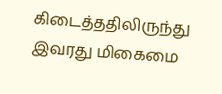கிடைத்ததிலிருந்து இவரது மிகைமை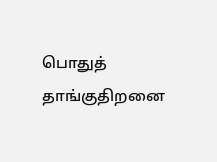பொதுத் தாங்குதிறனை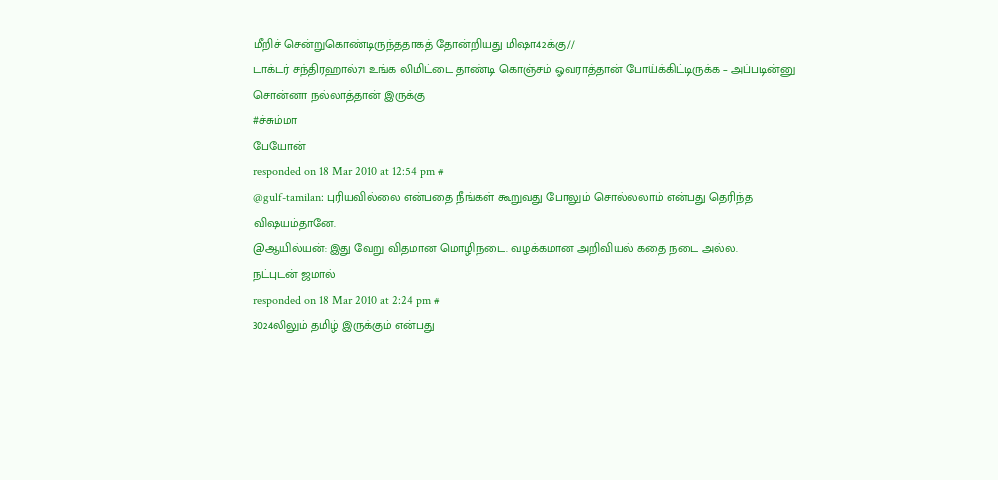மீறிச் சென்றுகொண்டிருந்ததாகத் தோன்றியது மிஷா42க்கு//
டாக்டர் சந்திரஹால்71 உங்க லிமிட்டை தாண்டி கொஞ்சம் ஓவராத்தான் போய்க்கிட்டிருக்க – அப்படின்னு சொன்னா நல்லாத்தான் இருக்கு
#ச்சும்மா
பேயோன்
responded on 18 Mar 2010 at 12:54 pm #
@gulf-tamilan: புரியவில்லை என்பதை நீங்கள் கூறுவது போலும் சொல்லலாம் என்பது தெரிந்த விஷயம்தானே.
@ஆயில்யன்: இது வேறு விதமான மொழிநடை. வழக்கமான அறிவியல் கதை நடை அல்ல.
நட்புடன் ஜமால்
responded on 18 Mar 2010 at 2:24 pm #
3024லிலும் தமிழ் இருக்கும் என்பது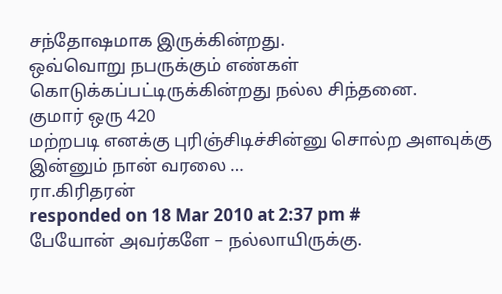சந்தோஷமாக இருக்கின்றது.
ஒவ்வொறு நபருக்கும் எண்கள் கொடுக்கப்பட்டிருக்கின்றது நல்ல சிந்தனை.
குமார் ஒரு 420
மற்றபடி எனக்கு புரிஞ்சிடிச்சின்னு சொல்ற அளவுக்கு இன்னும் நான் வரலை …
ரா.கிரிதரன்
responded on 18 Mar 2010 at 2:37 pm #
பேயோன் அவர்களே – நல்லாயிருக்கு.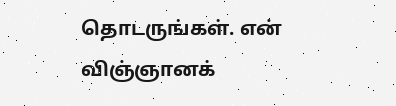தொடருங்கள். என் விஞ்ஞானக்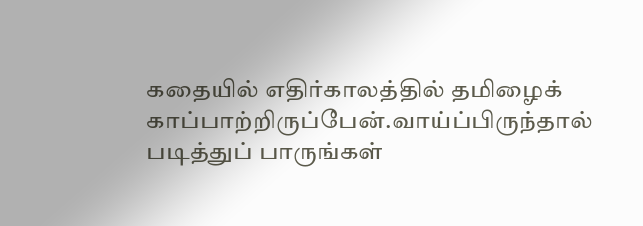கதையில் எதிர்காலத்தில் தமிழைக் காப்பாற்றிருப்பேன்.வாய்ப்பிருந்தால் படித்துப் பாருங்கள்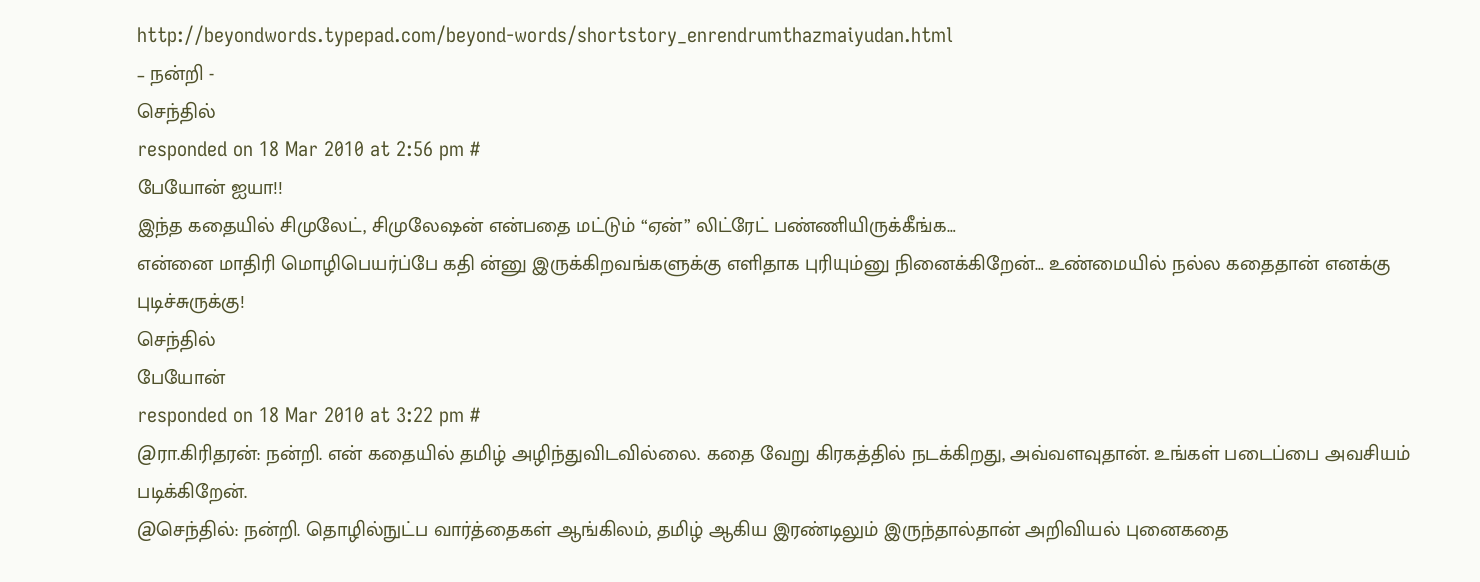http://beyondwords.typepad.com/beyond-words/shortstory_enrendrumthazmaiyudan.html
– நன்றி -
செந்தில்
responded on 18 Mar 2010 at 2:56 pm #
பேயோன் ஐயா!!
இந்த கதையில் சிமுலேட், சிமுலேஷன் என்பதை மட்டும் “ஏன்” லிட்ரேட் பண்ணியிருக்கீங்க…
என்னை மாதிரி மொழிபெயர்ப்பே கதி ன்னு இருக்கிறவங்களுக்கு எளிதாக புரியும்னு நினைக்கிறேன்… உண்மையில் நல்ல கதைதான் எனக்கு புடிச்சுருக்கு!
செந்தில்
பேயோன்
responded on 18 Mar 2010 at 3:22 pm #
@ரா.கிரிதரன்: நன்றி. என் கதையில் தமிழ் அழிந்துவிடவில்லை. கதை வேறு கிரகத்தில் நடக்கிறது, அவ்வளவுதான். உங்கள் படைப்பை அவசியம் படிக்கிறேன்.
@செந்தில்: நன்றி. தொழில்நுட்ப வார்த்தைகள் ஆங்கிலம், தமிழ் ஆகிய இரண்டிலும் இருந்தால்தான் அறிவியல் புனைகதை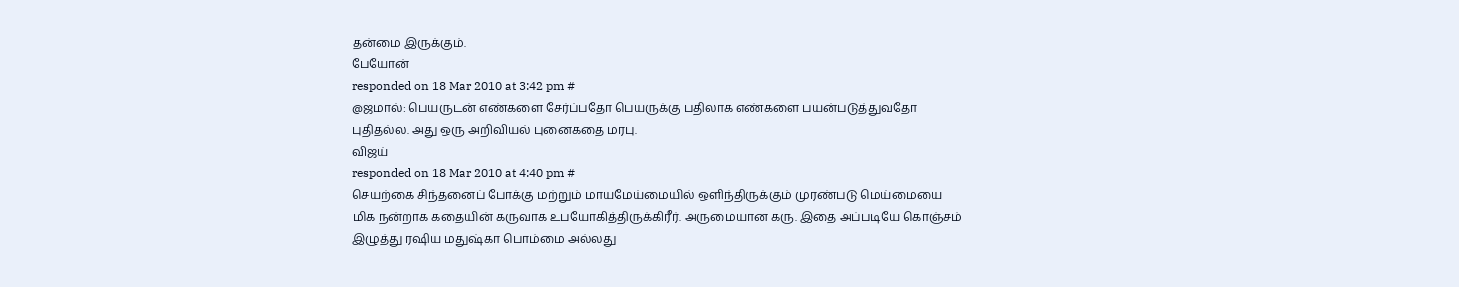தன்மை இருக்கும்.
பேயோன்
responded on 18 Mar 2010 at 3:42 pm #
@ஜமால்: பெயருடன் எண்களை சேர்ப்பதோ பெயருக்கு பதிலாக எண்களை பயன்படுத்துவதோ புதிதல்ல. அது ஒரு அறிவியல் புனைகதை மரபு.
விஜய்
responded on 18 Mar 2010 at 4:40 pm #
செயற்கை சிந்தனைப் போக்கு மற்றும் மாயமேய்மையில் ஒளிந்திருக்கும் முரண்படு மெய்மையை மிக நன்றாக கதையின் கருவாக உபயோகித்திருக்கிரீர். அருமையான கரு. இதை அப்படியே கொஞ்சம் இழுத்து ரஷிய மதுஷ்கா பொம்மை அல்லது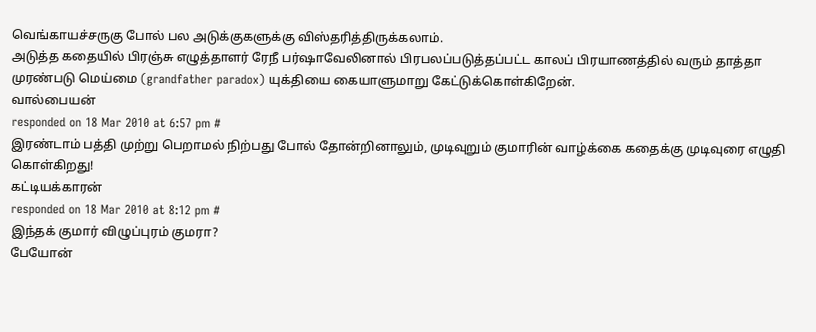வெங்காயச்சருகு போல் பல அடுக்குகளுக்கு விஸ்தரித்திருக்கலாம்.
அடுத்த கதையில் பிரஞ்சு எழுத்தாளர் ரேநீ பர்ஷாவேலினால் பிரபலப்படுத்தப்பட்ட காலப் பிரயாணத்தில் வரும் தாத்தா முரண்படு மெய்மை (grandfather paradox) யுக்தியை கையாளுமாறு கேட்டுக்கொள்கிறேன்.
வால்பையன்
responded on 18 Mar 2010 at 6:57 pm #
இரண்டாம் பத்தி முற்று பெறாமல் நிற்பது போல் தோன்றினாலும், முடிவுறும் குமாரின் வாழ்க்கை கதைக்கு முடிவுரை எழுதி கொள்கிறது!
கட்டியக்காரன்
responded on 18 Mar 2010 at 8:12 pm #
இந்தக் குமார் விழுப்புரம் குமரா?
பேயோன்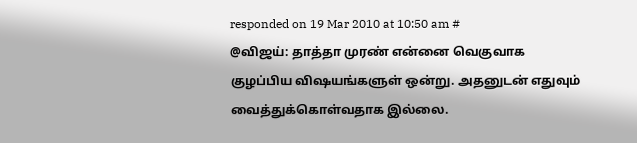responded on 19 Mar 2010 at 10:50 am #
@விஜய்: தாத்தா முரண் என்னை வெகுவாக குழப்பிய விஷயங்களுள் ஒன்று. அதனுடன் எதுவும் வைத்துக்கொள்வதாக இல்லை.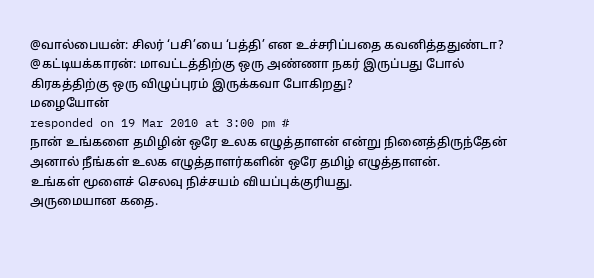@வால்பையன்: சிலர் ‘பசி’யை ‘பத்தி’ என உச்சரிப்பதை கவனித்ததுண்டா?
@கட்டியக்காரன்: மாவட்டத்திற்கு ஒரு அண்ணா நகர் இருப்பது போல் கிரகத்திற்கு ஒரு விழுப்புரம் இருக்கவா போகிறது?
மழையோன்
responded on 19 Mar 2010 at 3:00 pm #
நான் உங்களை தமிழின் ஒரே உலக எழுத்தாளன் என்று நினைத்திருந்தேன் அனால் நீங்கள் உலக எழுத்தாளர்களின் ஒரே தமிழ் எழுத்தாளன்.
உங்கள் மூளைச் செலவு நிச்சயம் வியப்புக்குரியது.
அருமையான கதை.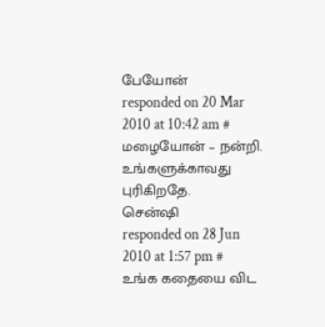பேயோன்
responded on 20 Mar 2010 at 10:42 am #
மழையோன் – நன்றி. உங்களுக்காவது புரிகிறதே.
சென்ஷி
responded on 28 Jun 2010 at 1:57 pm #
உங்க கதையை விட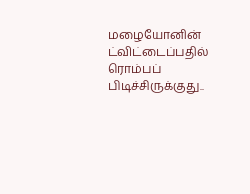மழையோனின் ட்விட்டைப்பதில் ரொம்பப் பிடிச்சிருக்குது..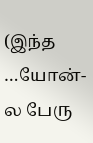(இந்த …யோன்-ல பேரு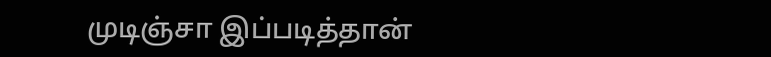முடிஞ்சா இப்படித்தான்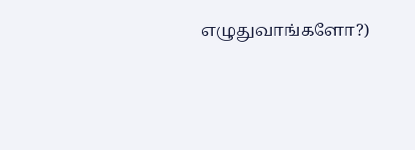எழுதுவாங்களோ?)